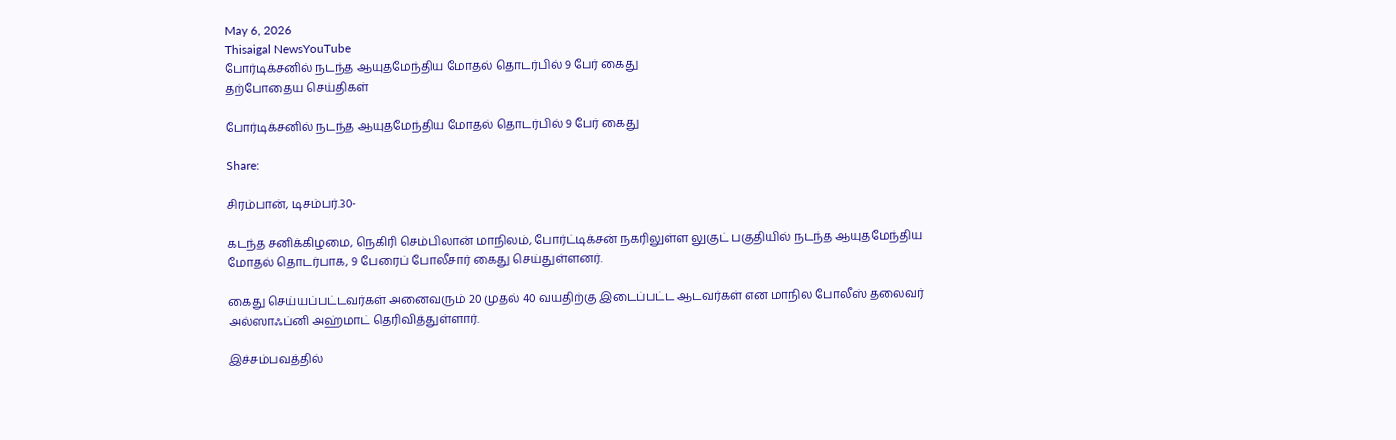May 6, 2026
Thisaigal NewsYouTube
போர்டிக்சனில் நடந்த ஆயுதமேந்திய மோதல் தொடர்பில் 9 பேர் கைது
தற்போதைய செய்திகள்

போர்டிக்சனில் நடந்த ஆயுதமேந்திய மோதல் தொடர்பில் 9 பேர் கைது

Share:

சிரம்பான், டிசம்பர்.30-

கடந்த சனிக்கிழமை, நெகிரி செம்பிலான் மாநிலம், போர்ட்டிக்சன் நகரிலுள்ள லுகுட் பகுதியில் நடந்த ஆயுதமேந்திய மோதல் தொடர்பாக, 9 பேரைப் போலீசார் கைது செய்துள்ளனர்.

கைது செய்யப்பட்டவர்கள் அனைவரும் 20 முதல் 40 வயதிற்கு இடைப்பட்ட ஆடவர்கள் என மாநில போலீஸ் தலைவர் அல்ஸாஃப்னி அஹ்மாட் தெரிவித்துள்ளார்.

இச்சம்பவத்தில்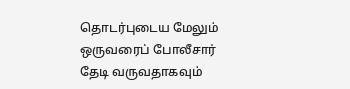தொடர்புடைய மேலும் ஒருவரைப் போலீசார் தேடி வருவதாகவும்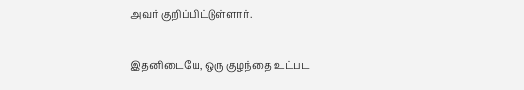அவர் குறிப்பிட்டுள்ளார்.

இதனிடையே, ஒரு குழந்தை உட்பட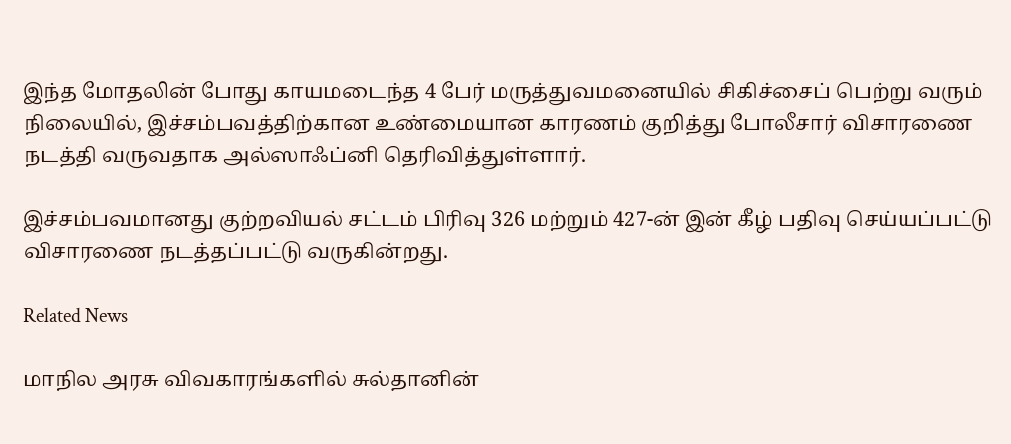இந்த மோதலின் போது காயமடைந்த 4 பேர் மருத்துவமனையில் சிகிச்சைப் பெற்று வரும் நிலையில், இச்சம்பவத்திற்கான உண்மையான காரணம் குறித்து போலீசார் விசாரணை நடத்தி வருவதாக அல்ஸாஃப்னி தெரிவித்துள்ளார்.

இச்சம்பவமானது குற்றவியல் சட்டம் பிரிவு 326 மற்றும் 427-ன் இன் கீழ் பதிவு செய்யப்பட்டு விசாரணை நடத்தப்பட்டு வருகின்றது.

Related News

மாநில அரசு விவகாரங்களில் சுல்தானின்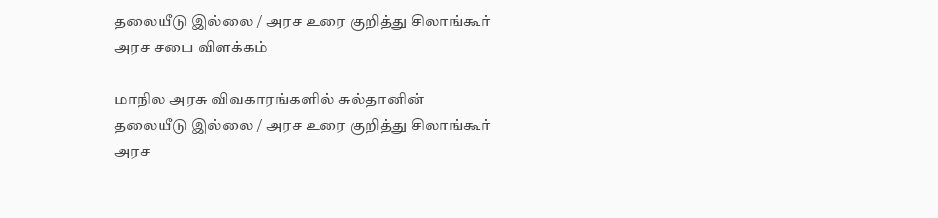தலையீடு இல்லை / அரச உரை குறித்து சிலாங்கூர் அரச சபை விளக்கம்

மாநில அரசு விவகாரங்களில் சுல்தானின் தலையீடு இல்லை / அரச உரை குறித்து சிலாங்கூர் அரச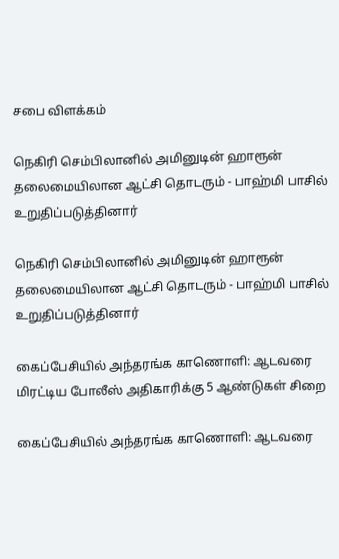சபை விளக்கம்

நெகிரி செம்பிலானில் அமினுடின் ஹாரூன் தலைமையிலான ஆட்சி தொடரும் - பாஹ்மி பாசில் உறுதிப்படுத்தினார்

நெகிரி செம்பிலானில் அமினுடின் ஹாரூன் தலைமையிலான ஆட்சி தொடரும் - பாஹ்மி பாசில் உறுதிப்படுத்தினார்

கைப்பேசியில் அந்தரங்க காணொளி: ஆடவரை மிரட்டிய போலீஸ் அதிகாரிக்கு 5 ஆண்டுகள் சிறை

கைப்பேசியில் அந்தரங்க காணொளி: ஆடவரை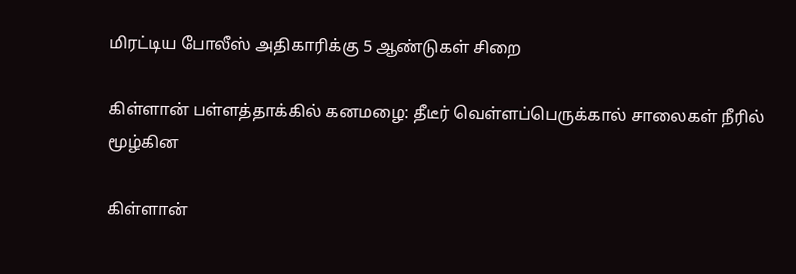மிரட்டிய போலீஸ் அதிகாரிக்கு 5 ஆண்டுகள் சிறை

கிள்ளான் பள்ளத்தாக்கில் கனமழை: தீடீர் வெள்ளப்பெருக்கால் சாலைகள் நீரில் மூழ்கின

கிள்ளான்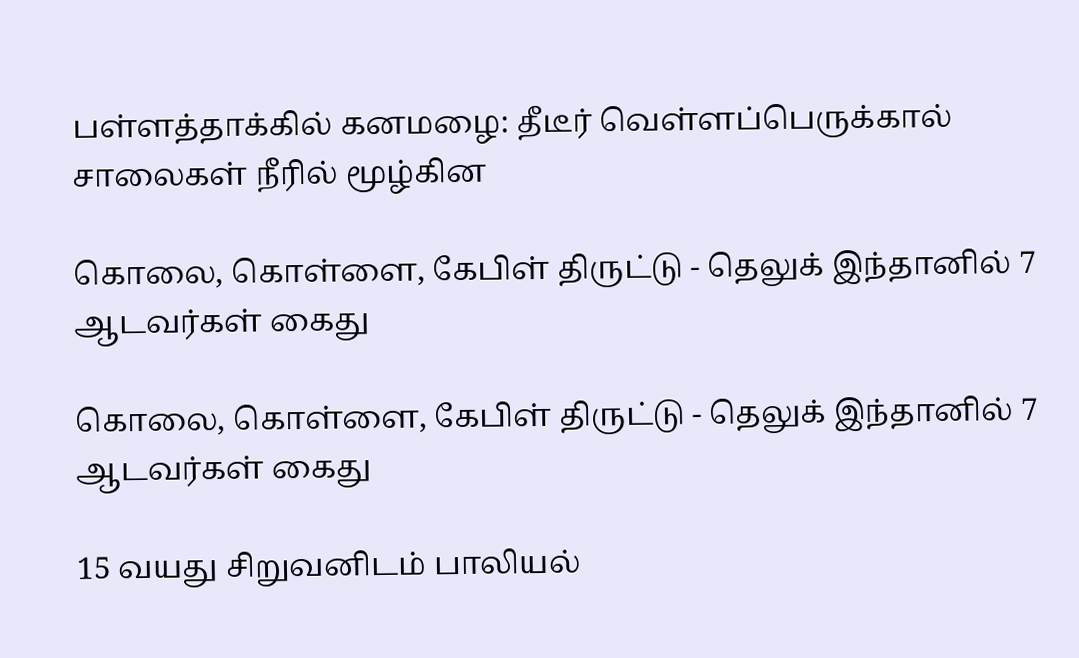பள்ளத்தாக்கில் கனமழை: தீடீர் வெள்ளப்பெருக்கால் சாலைகள் நீரில் மூழ்கின

கொலை, கொள்ளை, கேபிள் திருட்டு - தெலுக் இந்தானில் 7 ஆடவர்கள் கைது

கொலை, கொள்ளை, கேபிள் திருட்டு - தெலுக் இந்தானில் 7 ஆடவர்கள் கைது

15 வயது சிறுவனிடம் பாலியல்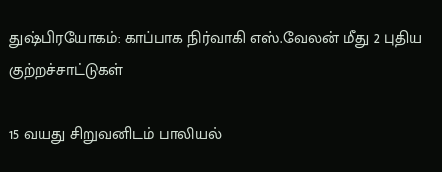துஷ்பிரயோகம்: காப்பாக நிர்வாகி எஸ்.வேலன் மீது 2 புதிய குற்றச்சாட்டுகள்

15 வயது சிறுவனிடம் பாலியல்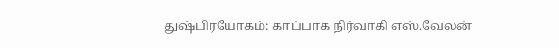துஷ்பிரயோகம்: காப்பாக நிர்வாகி எஸ்.வேலன்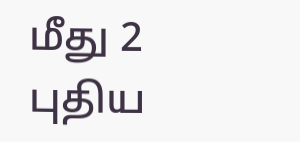மீது 2 புதிய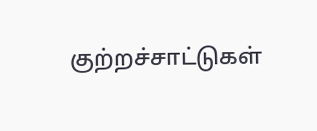குற்றச்சாட்டுகள்